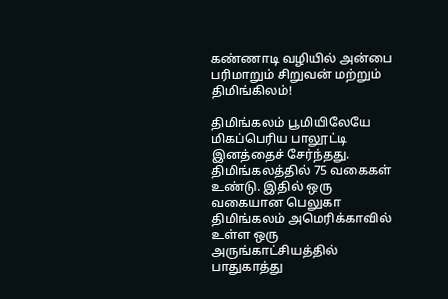கண்ணாடி வழியில் அன்பை பரிமாறும் சிறுவன் மற்றும் திமிங்கிலம்!

திமிங்கலம் பூமியிலேயே மிகப்பெரிய பாலூட்டி இனத்தைச் சேர்ந்தது. திமிங்கலத்தில் 75 வகைகள் உண்டு. இதில் ஒரு வகையான பெலுகா திமிங்கலம் அமெரிக்காவில் உள்ள ஒரு அருங்காட்சியத்தில் பாதுகாத்து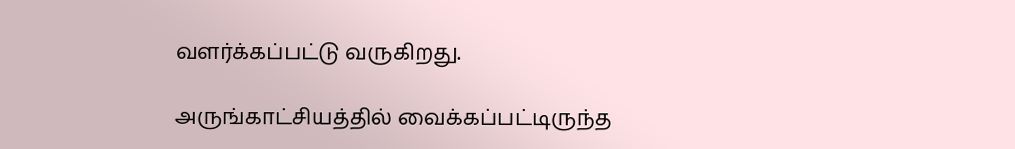வளர்க்கப்பட்டு வருகிறது.

அருங்காட்சியத்தில் வைக்கப்பட்டிருந்த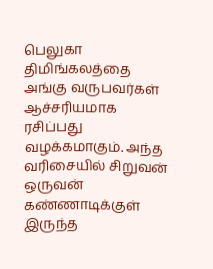பெலுகா திமிங்கலத்தை அங்கு வருபவர்கள் ஆச்சரியமாக ரசிப்பது வழக்கமாகும். அந்த வரிசையில் சிறுவன் ஒருவன் கண்ணாடிக்குள் இருந்த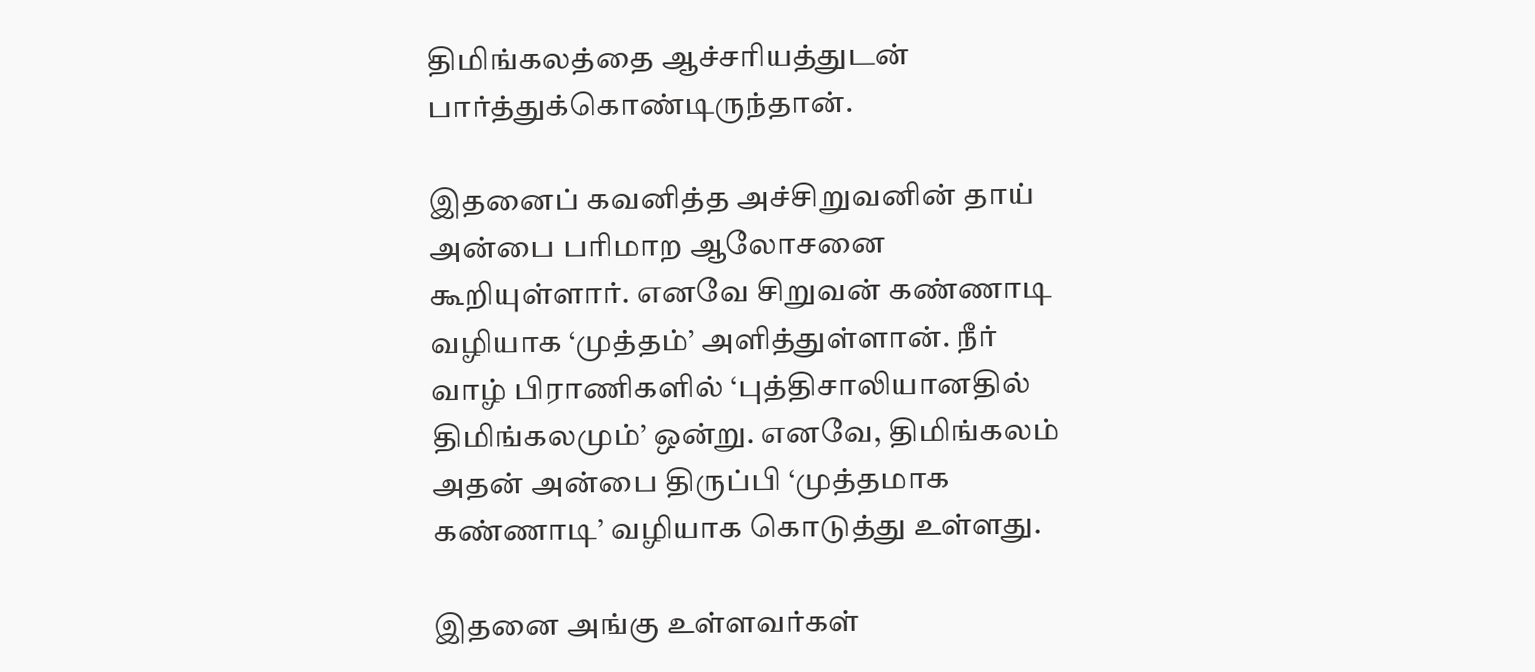திமிங்கலத்தை ஆச்சரியத்துடன் பார்த்துக்கொண்டிருந்தான்.

இதனைப் கவனித்த அச்சிறுவனின் தாய் அன்பை பரிமாற ஆலோசனை கூறியுள்ளார். எனவே சிறுவன் கண்ணாடி வழியாக ‘முத்தம்’ அளித்துள்ளான். நீர் வாழ் பிராணிகளில் ‘புத்திசாலியானதில் திமிங்கலமும்’ ஒன்று. எனவே, திமிங்கலம் அதன் அன்பை திருப்பி ‘முத்தமாக கண்ணாடி’ வழியாக கொடுத்து உள்ளது.

இதனை அங்கு உள்ளவர்கள்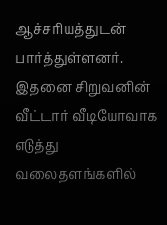ஆச்சரியத்துடன் பார்த்துள்ளனர். இதனை சிறுவனின் வீட்டார் வீடியோவாக எடுத்து வலைதளங்களில்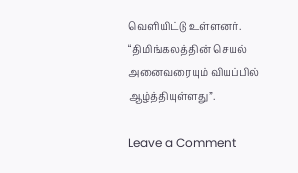வெளியிட்டு உள்ளனர். “திமிங்கலத்தின் செயல் அனைவரையும் வியப்பில் ஆழ்த்தியுள்ளது”.

Leave a Comment